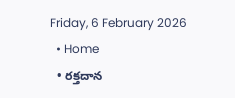Friday, 6 February 2026
  • Home
  • రక్తదాన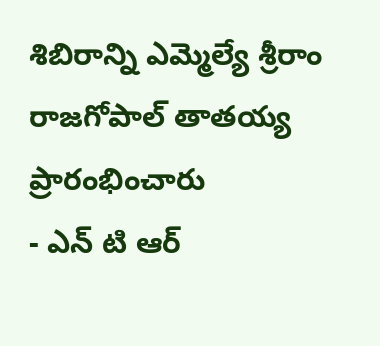శిబిరాన్ని ఎమ్మెల్యే శ్రీరాం రాజగోపాల్ తాతయ్య ప్రారంభించారు
- ఎన్ టి ఆర్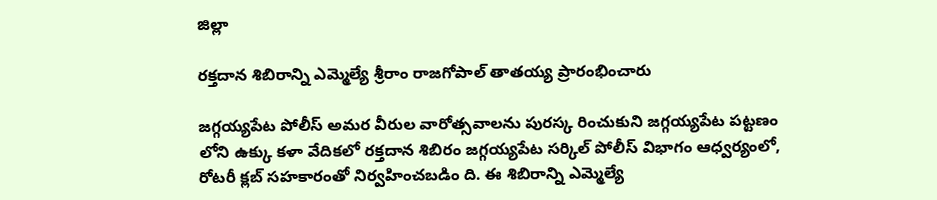జిల్లా

రక్తదాన శిబిరాన్ని ఎమ్మెల్యే శ్రీరాం రాజగోపాల్ తాతయ్య ప్రారంభించారు

జగ్గయ్యపేట పోలీస్ అమర వీరుల వారోత్సవాలను పురస్క రించుకుని జగ్గయ్యపేట పట్టణం లోని ఉక్కు కళా వేదికలో రక్తదాన శిబిరం జగ్గయ్యపేట సర్కిల్ పోలీస్ విభాగం ఆధ్వర్యంలో, రోటరీ క్లబ్ సహకారంతో నిర్వహించబడిం ది. ఈ శిబిరాన్ని ఎమ్మెల్యే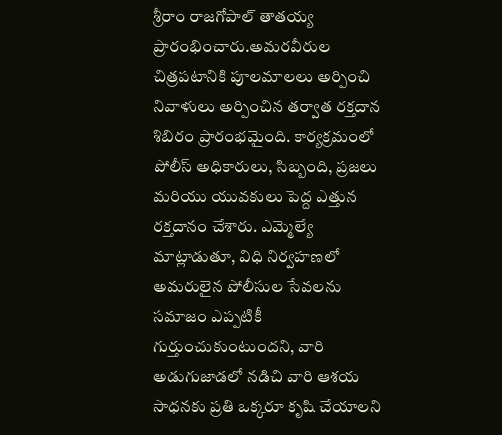శ్రీరాం రాజగోపాల్ తాతయ్య ప్రారంభించారు.అమరవీరుల చిత్రపటానికి పూలమాలలు అర్పించి నివాళులు అర్పించిన తర్వాత రక్తదాన శిబిరం ప్రారంభమైంది. కార్యక్రమంలో పోలీస్ అధికారులు, సిబ్బంది, ప్రజలు మరియు యువకులు పెద్ద ఎత్తున రక్తదానం చేశారు. ఎమ్మెల్యే మాట్లాడుతూ, విధి నిర్వహణలో అమరులైన పోలీసుల సేవలను సమాజం ఎప్పటికీ గుర్తుంచుకుంటుందని, వారి అడుగుజాడలో నడిచి వారి ఆశయ సాధనకు ప్రతి ఒక్కరూ కృషి చేయాలని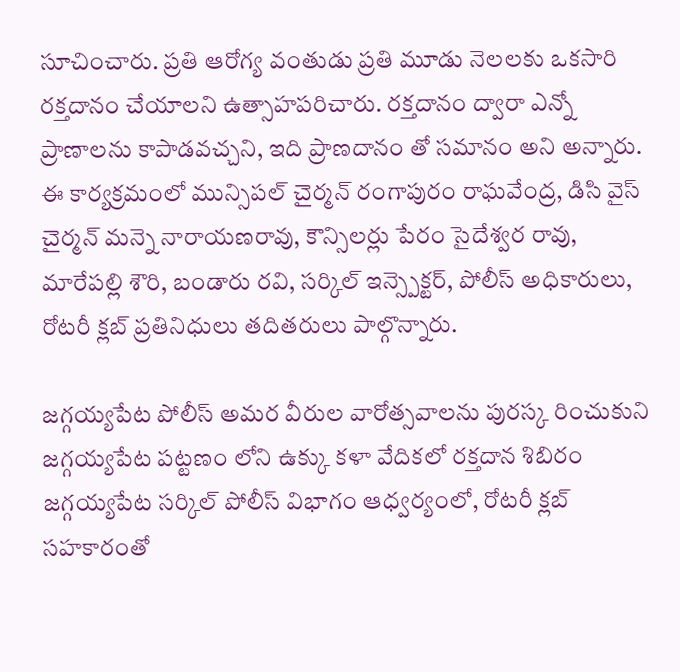సూచించారు. ప్రతి ఆరోగ్య వంతుడు ప్రతి మూడు నెలలకు ఒకసారి రక్తదానం చేయాలని ఉత్సాహపరిచారు. రక్తదానం ద్వారా ఎన్నో ప్రాణాలను కాపాడవచ్చని, ఇది ప్రాణదానం తో సమానం అని అన్నారు. ఈ కార్యక్రమంలో మున్సిపల్ చైర్మన్ రంగాపురం రాఘవేంద్ర, డిసి వైస్ చైర్మన్ మన్నె నారాయణరావు, కౌన్సిలర్లు పేరం సైదేశ్వర రావు, మారేపల్లి శౌరి, బండారు రవి, సర్కిల్ ఇన్స్పెక్టర్, పోలీస్ అధికారులు, రోటరీ క్లబ్ ప్రతినిధులు తదితరులు పాల్గొన్నారు.

జగ్గయ్యపేట పోలీస్ అమర వీరుల వారోత్సవాలను పురస్క రించుకుని జగ్గయ్యపేట పట్టణం లోని ఉక్కు కళా వేదికలో రక్తదాన శిబిరం జగ్గయ్యపేట సర్కిల్ పోలీస్ విభాగం ఆధ్వర్యంలో, రోటరీ క్లబ్ సహకారంతో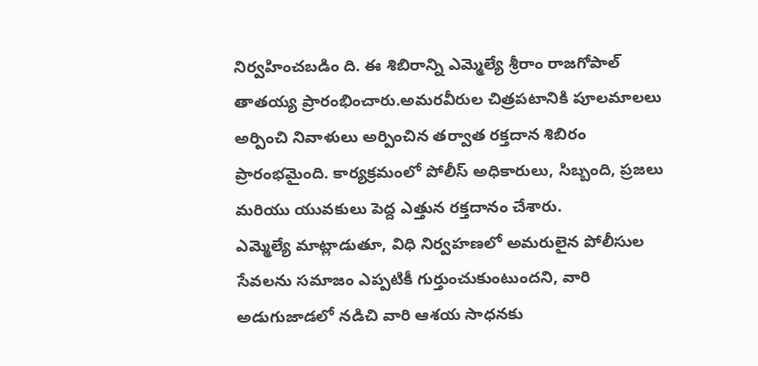నిర్వహించబడిం ది. ఈ శిబిరాన్ని ఎమ్మెల్యే శ్రీరాం రాజగోపాల్ తాతయ్య ప్రారంభించారు.అమరవీరుల చిత్రపటానికి పూలమాలలు అర్పించి నివాళులు అర్పించిన తర్వాత రక్తదాన శిబిరం ప్రారంభమైంది. కార్యక్రమంలో పోలీస్ అధికారులు, సిబ్బంది, ప్రజలు మరియు యువకులు పెద్ద ఎత్తున రక్తదానం చేశారు.
ఎమ్మెల్యే మాట్లాడుతూ, విధి నిర్వహణలో అమరులైన పోలీసుల సేవలను సమాజం ఎప్పటికీ గుర్తుంచుకుంటుందని, వారి అడుగుజాడలో నడిచి వారి ఆశయ సాధనకు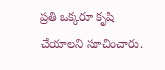ప్రతి ఒక్కరూ కృషి చేయాలని సూచించారు.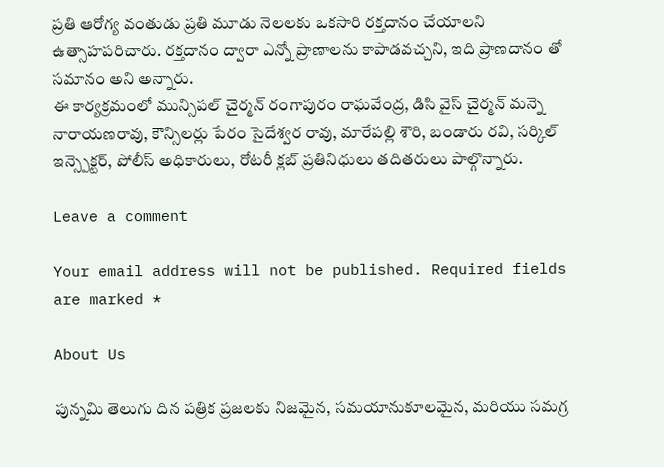ప్రతి ఆరోగ్య వంతుడు ప్రతి మూడు నెలలకు ఒకసారి రక్తదానం చేయాలని ఉత్సాహపరిచారు. రక్తదానం ద్వారా ఎన్నో ప్రాణాలను కాపాడవచ్చని, ఇది ప్రాణదానం తో సమానం అని అన్నారు.
ఈ కార్యక్రమంలో మున్సిపల్ చైర్మన్ రంగాపురం రాఘవేంద్ర, డిసి వైస్ చైర్మన్ మన్నె నారాయణరావు, కౌన్సిలర్లు పేరం సైదేశ్వర రావు, మారేపల్లి శౌరి, బండారు రవి, సర్కిల్ ఇన్స్పెక్టర్, పోలీస్ అధికారులు, రోటరీ క్లబ్ ప్రతినిధులు తదితరులు పాల్గొన్నారు.

Leave a comment

Your email address will not be published. Required fields are marked *

About Us

పున్నమి తెలుగు దిన పత్రిక ప్రజలకు నిజమైన, సమయానుకూలమైన, మరియు సమగ్ర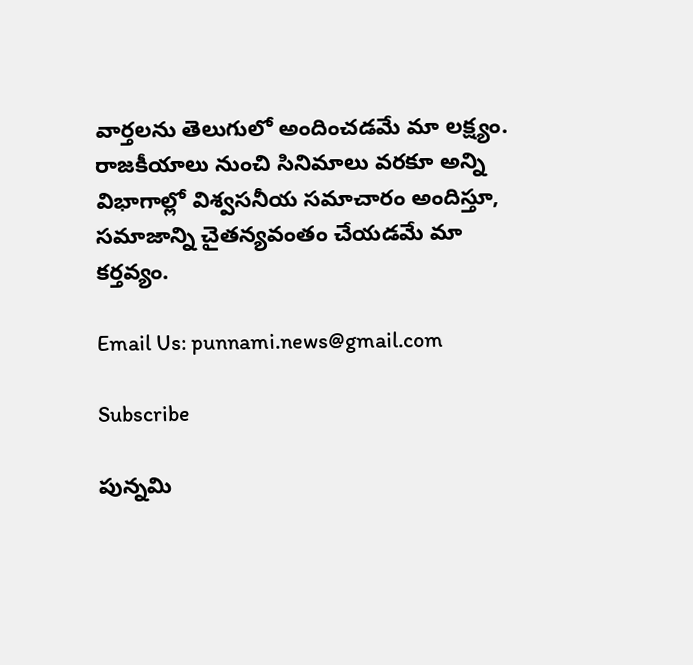వార్తలను తెలుగులో అందించడమే మా లక్ష్యం.
రాజకీయాలు నుంచి సినిమాలు వరకూ అన్ని విభాగాల్లో విశ్వసనీయ సమాచారం అందిస్తూ, సమాజాన్ని చైతన్యవంతం చేయడమే మా కర్తవ్యం.

Email Us: punnami.news@gmail.com

Subscribe

పున్నమి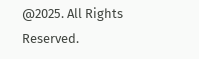@2025. All Rights Reserved.